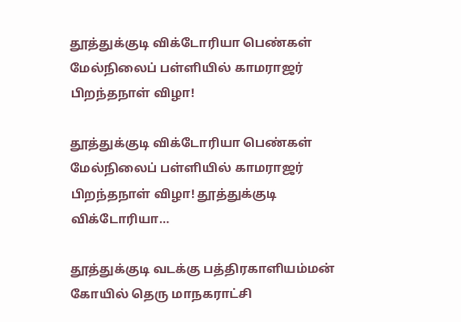தூத்துக்குடி விக்டோரியா பெண்கள் மேல்நிலைப் பள்ளியில் காமராஜர் பிறந்தநாள் விழா!

தூத்துக்குடி விக்டோரியா பெண்கள் மேல்நிலைப் பள்ளியில் காமராஜர் பிறந்தநாள் விழா! தூத்துக்குடி விக்டோரியா…

தூத்துக்குடி வடக்கு பத்திரகாளியம்மன் கோயில் தெரு மாநகராட்சி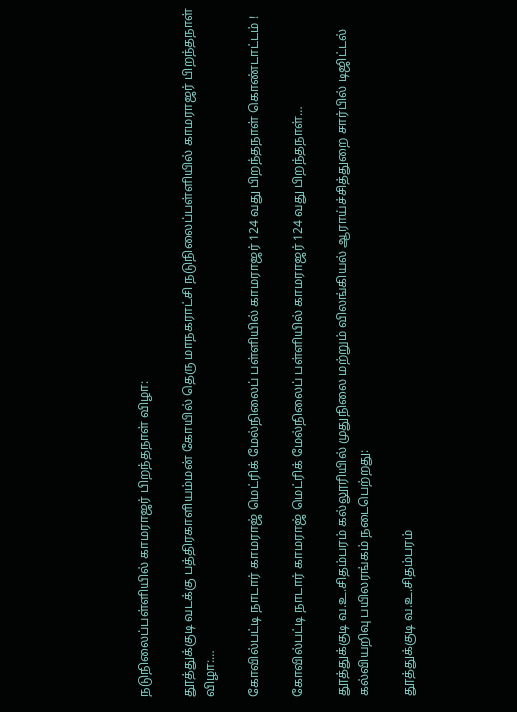நடுநிலைப்பள்ளியில் காமராஜர் பிறந்தநாள் விழா:

தூத்துக்குடி வடக்கு பத்திரகாளியம்மன் கோயில் தெரு மாநகராட்சி நடுநிலைப்பள்ளியில் காமராஜர் பிறந்தநாள் விழா:…

கோவில்பட்டி நாடார் காமராஜ் மெட்ரிக் மேல்நிலைப் பள்ளியில் காமராஜர் 124 வது பிறந்தநாள் கொண்டாட்டம் !

கோவில்பட்டி நாடார் காமராஜ் மெட்ரிக் மேல்நிலைப் பள்ளியில் காமராஜர் 124 வது பிறந்தநாள்…

தூத்துக்குடி வ.உ.சிதம்பரம் கல்லூரியில் முதுநிலை மற்றும் விலங்கியல் ஆராய்ச்சித்துறை சார்பில் டிஜிட்டல் கல்வியறிவு பயிலரங்கம் நடைபெற்றது:

தூத்துக்குடி வ.உ.சிதம்பரம்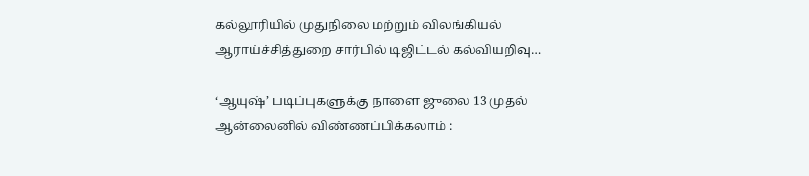கல்லூரியில் முதுநிலை மற்றும் விலங்கியல் ஆராய்ச்சித்துறை சார்பில் டிஜிட்டல் கல்வியறிவு…

‘ஆயுஷ்’ படிப்புகளுக்கு நாளை ஜுலை 13 முதல் ஆன்லைனில் விண்ணப்பிக்கலாம் :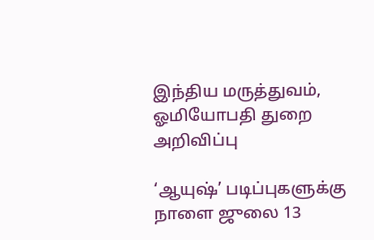இந்திய மருத்துவம், ஓமியோபதி துறை அறிவிப்பு

‘ஆயுஷ்’ படிப்புகளுக்கு நாளை ஜுலை 13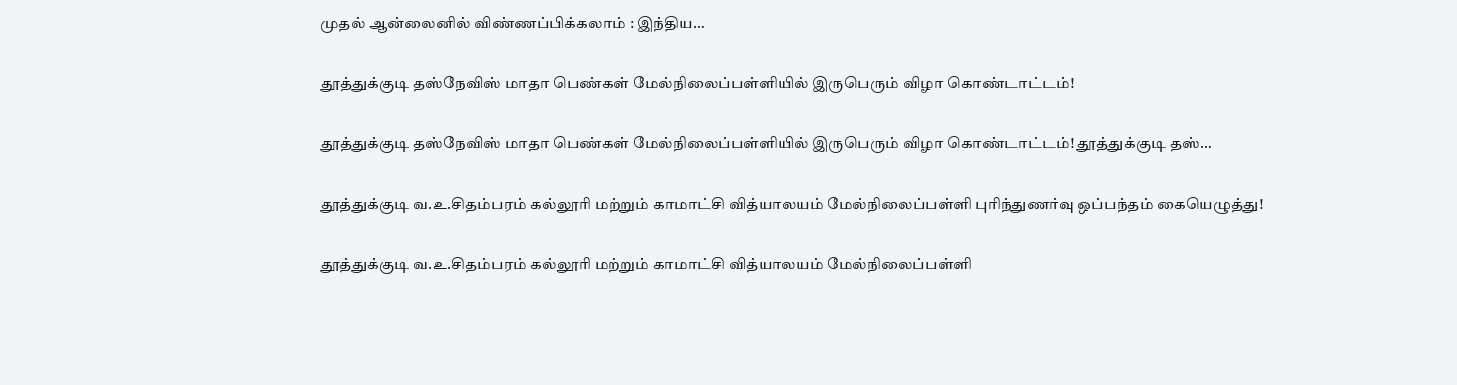முதல் ஆன்லைனில் விண்ணப்பிக்கலாம் : இந்திய…

தூத்துக்குடி தஸ்நேவிஸ் மாதா பெண்கள் மேல்நிலைப்பள்ளியில் இருபெரும் விழா கொண்டாட்டம்!

தூத்துக்குடி தஸ்நேவிஸ் மாதா பெண்கள் மேல்நிலைப்பள்ளியில் இருபெரும் விழா கொண்டாட்டம்! தூத்துக்குடி தஸ்…

தூத்துக்குடி வ.உ.சிதம்பரம் கல்லூரி மற்றும் காமாட்சி வித்யாலயம் மேல்நிலைப்பள்ளி புரிந்துணர்வு ஒப்பந்தம் கையெழுத்து!

தூத்துக்குடி வ.உ.சிதம்பரம் கல்லூரி மற்றும் காமாட்சி வித்யாலயம் மேல்நிலைப்பள்ளி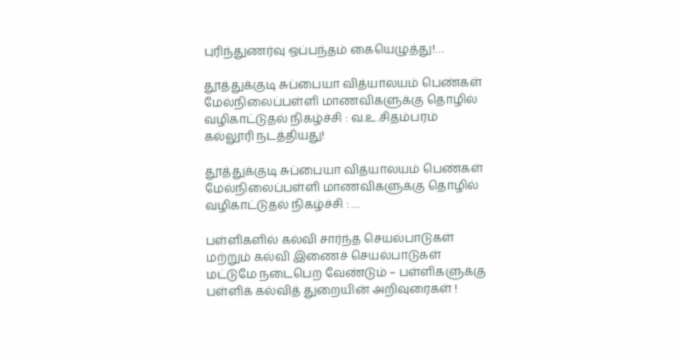புரிந்துணர்வு ஒப்பந்தம் கையெழுத்து!…

தூத்துக்குடி சுப்பையா வித்யாலயம் பெண்கள் மேல்நிலைப்பள்ளி மாணவிகளுக்கு தொழில் வழிகாட்டுதல் நிகழ்ச்சி : வ.உ.சிதம்பரம் கல்லூரி நடத்தியது!

தூத்துக்குடி சுப்பையா வித்யாலயம் பெண்கள் மேல்நிலைப்பள்ளி மாணவிகளுக்கு தொழில் வழிகாட்டுதல் நிகழ்ச்சி : …

பள்ளிகளில் கல்வி சார்ந்த செயல்பாடுகள் மற்றும் கல்வி இணைச் செயல்பாடுகள் மட்டுமே நடைபெற வேண்டும் – பள்ளிகளுக்கு பள்ளிக் கல்வித் துறையின் அறிவுரைகள் !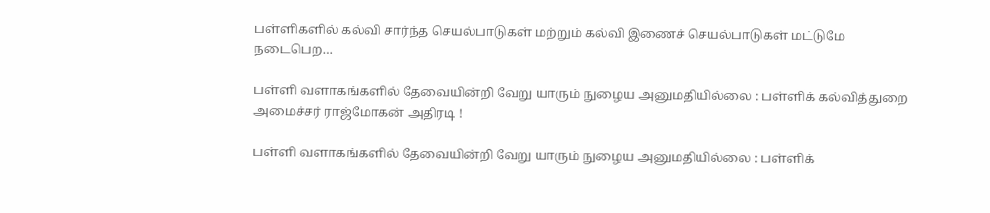பள்ளிகளில் கல்வி சார்ந்த செயல்பாடுகள் மற்றும் கல்வி இணைச் செயல்பாடுகள் மட்டுமே நடைபெற…

பள்ளி வளாகங்களில் தேவையின்றி வேறு யாரும் நுழைய அனுமதியில்லை : பள்ளிக் கல்வித்துறை அமைச்சர் ராஜ்மோகன் அதிரடி !

பள்ளி வளாகங்களில் தேவையின்றி வேறு யாரும் நுழைய அனுமதியில்லை : பள்ளிக்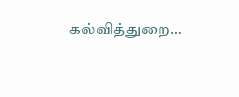கல்வித்துறை…